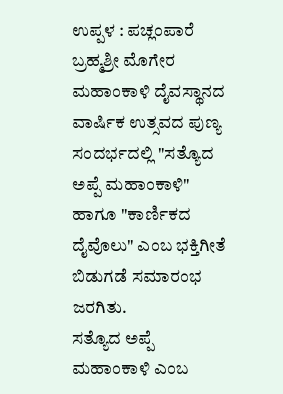ಉಪ್ಪಳ : ಪಚ್ಲಂಪಾರೆ ಬ್ರಹ್ಮಶ್ರೀ ಮೊಗೇರ ಮಹಾಂಕಾಳಿ ದೈವಸ್ಥಾನದ ವಾರ್ಷಿಕ ಉತ್ಸವದ ಪುಣ್ಯ ಸಂದರ್ಭದಲ್ಲಿ "ಸತ್ಯೊದ ಅಪ್ಪೆ ಮಹಾಂಕಾಳಿ" ಹಾಗೂ "ಕಾರ್ಣಿಕದ ದೈವೊಲು" ಎಂಬ ಭಕ್ತಿಗೀತೆ ಬಿಡುಗಡೆ ಸಮಾರಂಭ ಜರಗಿತು.
ಸತ್ಯೊದ ಅಪ್ಪೆ ಮಹಾಂಕಾಳಿ ಎಂಬ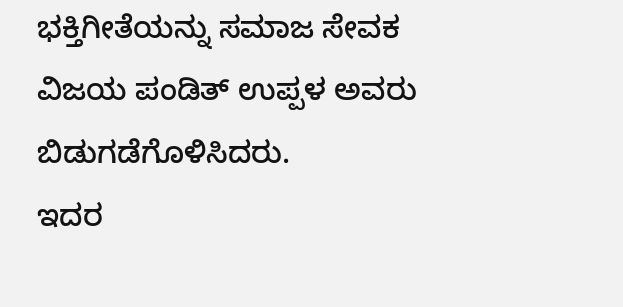ಭಕ್ತಿಗೀತೆಯನ್ನು ಸಮಾಜ ಸೇವಕ ವಿಜಯ ಪಂಡಿತ್ ಉಪ್ಪಳ ಅವರು ಬಿಡುಗಡೆಗೊಳಿಸಿದರು.
ಇದರ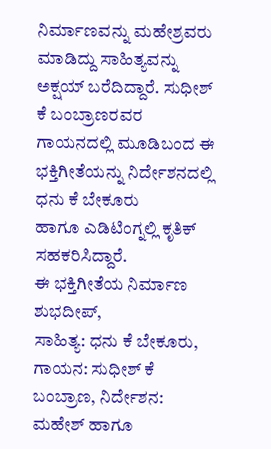ನಿರ್ಮಾಣವನ್ನು ಮಹೇಶ್ರವರು ಮಾಡಿದ್ದು ಸಾಹಿತ್ಯವನ್ನು ಅಕ್ಷಯ್ ಬರೆದಿದ್ದಾರೆ. ಸುಧೀಶ್ ಕೆ ಬಂಬ್ರಾಣರವರ ಗಾಯನದಲ್ಲಿ ಮೂಡಿಬಂದ ಈ ಭಕ್ತಿಗೀತೆಯನ್ನು ನಿರ್ದೇಶನದಲ್ಲಿ ಧನು ಕೆ ಬೇಕೂರು
ಹಾಗೂ ಎಡಿಟಿಂಗ್ನಲ್ಲಿ ಕೃತಿಕ್ ಸಹಕರಿಸಿದ್ದಾರೆ.
ಈ ಭಕ್ತಿಗೀತೆಯ ನಿರ್ಮಾಣ ಶುಭದೀಪ್,
ಸಾಹಿತ್ಯ: ಧನು ಕೆ ಬೇಕೂರು, ಗಾಯನ: ಸುಧೀಶ್ ಕೆ ಬಂಬ್ರಾಣ, ನಿರ್ದೇಶನ: ಮಹೇಶ್ ಹಾಗೂ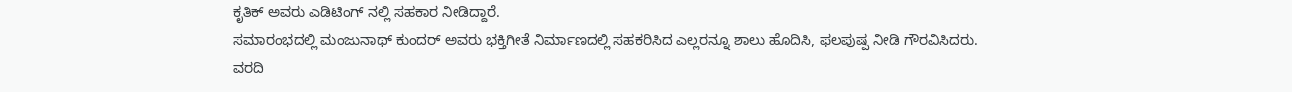ಕೃತಿಕ್ ಅವರು ಎಡಿಟಿಂಗ್ ನಲ್ಲಿ ಸಹಕಾರ ನೀಡಿದ್ದಾರೆ.
ಸಮಾರಂಭದಲ್ಲಿ ಮಂಜುನಾಥ್ ಕುಂದರ್ ಅವರು ಭಕ್ತಿಗೀತೆ ನಿರ್ಮಾಣದಲ್ಲಿ ಸಹಕರಿಸಿದ ಎಲ್ಲರನ್ನೂ ಶಾಲು ಹೊದಿಸಿ, ಫಲಪುಷ್ಪ ನೀಡಿ ಗೌರವಿಸಿದರು.
ವರದಿ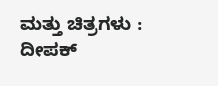ಮತ್ತು ಚಿತ್ರಗಳು : ದೀಪಕ್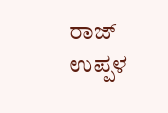ರಾಜ್ ಉಪ್ಪಳ